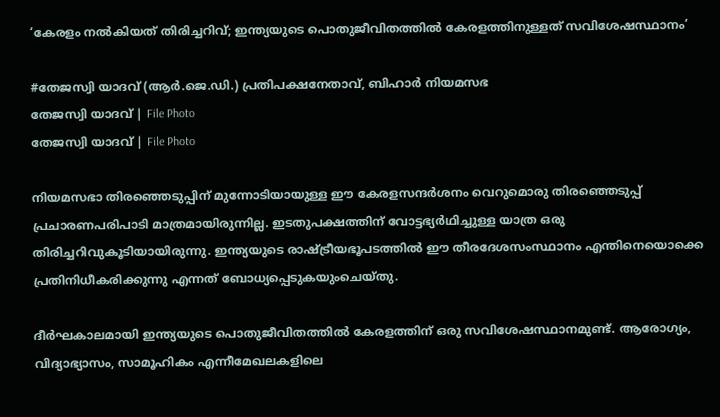‘കേരളം നൽകിയത് തിരിച്ചറിവ്; ഇന്ത്യയുടെ പൊതുജീവിതത്തിൽ കേരളത്തിനുള്ളത് സവിശേഷസ്ഥാനം’

#തേജസ്വി യാദവ് (ആര്‍.ജെ.ഡി.) പ്രതിപക്ഷനേതാവ്, ബിഹാര്‍ നിയമസഭ
തേജസ്വി യാദവ് | File Photo
തേജസ്വി യാദവ് | File Photo

നിയമസഭാ തിരഞ്ഞെടുപ്പിന് മുന്നോടിയായുള്ള ഈ കേരളസന്ദർശനം വെറുമൊരു തിരഞ്ഞെടുപ്പ് പ്രചാരണപരിപാടി മാത്രമായിരുന്നില്ല. ഇടതുപക്ഷത്തിന് വോട്ടഭ്യർഥിച്ചുള്ള യാത്ര ഒരു തിരിച്ചറിവുകൂടിയായിരുന്നു. ഇന്ത്യയുടെ രാഷ്ട്രീയഭൂപടത്തിൽ ഈ തീരദേശസംസ്ഥാനം എന്തിനെയൊക്കെ പ്രതിനിധീകരിക്കുന്നു എന്നത് ബോധ്യപ്പെടുകയുംചെയ്തു.

ദീർഘകാലമായി ഇന്ത്യയുടെ പൊതുജീവിതത്തിൽ കേരളത്തിന് ഒരു സവിശേഷസ്ഥാനമുണ്ട്. ആരോഗ്യം, വിദ്യാഭ്യാസം, സാമൂഹികം എന്നീമേഖലകളിലെ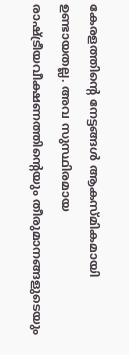കേരളത്തിന്റെ നേട്ടങ്ങൾ ആകസ്മികമായി ഉണ്ടായതല്ല. അവ സുസ്ഥിരമായ രാഷ്ട്രീയവീക്ഷണത്തിന്റെയും തീരുമാനങ്ങളുടെയും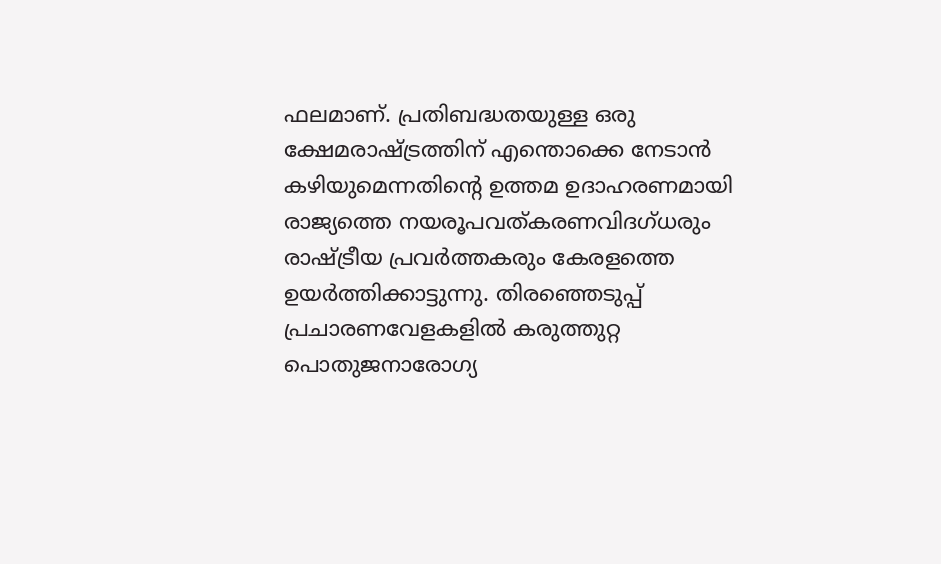ഫലമാണ്. പ്രതിബദ്ധതയുള്ള ഒരു ക്ഷേമരാഷ്ട്രത്തിന് എന്തൊക്കെ നേടാൻ കഴിയുമെന്നതിന്റെ ഉത്തമ ഉദാഹരണമായി രാജ്യത്തെ നയരൂപവത്കരണവിദഗ്ധരും രാഷ്ട്രീയ പ്രവർത്തകരും കേരളത്തെ ഉയർത്തിക്കാട്ടുന്നു. തിരഞ്ഞെടുപ്പ് പ്രചാരണവേളകളിൽ കരുത്തുറ്റ പൊതുജനാരോഗ്യ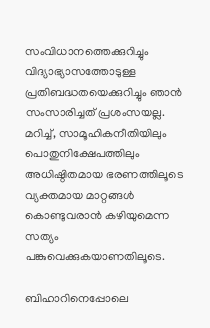സംവിധാനത്തെക്കുറിച്ചും വിദ്യാഭ്യാസത്തോടുള്ള പ്രതിബദ്ധതയെക്കുറിച്ചും ഞാൻ സംസാരിച്ചത് പ്രശംസയല്ല. മറിച്ച്, സാമൂഹികനീതിയിലും പൊതുനിക്ഷേപത്തിലും അധിഷ്ഠിതമായ ഭരണത്തിലൂടെ വ്യക്തമായ മാറ്റങ്ങൾ കൊണ്ടുവരാൻ കഴിയുമെന്ന സത്യം പങ്കുവെക്കുകയാണതിലൂടെ.

ബിഹാറിനെപ്പോലെ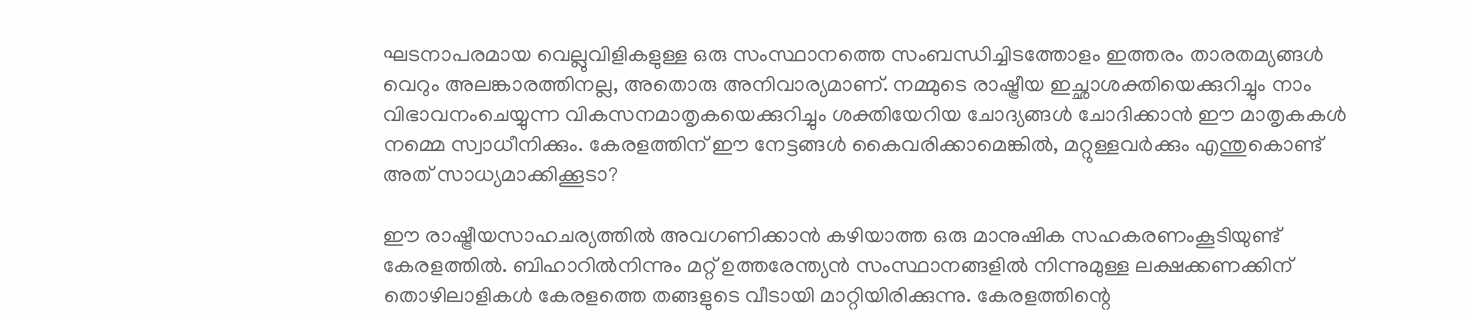ഘടനാപരമായ വെല്ലുവിളികളുള്ള ഒരു സംസ്ഥാനത്തെ സംബന്ധിച്ചിടത്തോളം ഇത്തരം താരതമ്യങ്ങൾ വെറും അലങ്കാരത്തിനല്ല, അതൊരു അനിവാര്യമാണ്. നമ്മുടെ രാഷ്ട്രീയ ഇച്ഛാശക്തിയെക്കുറിച്ചും നാം വിഭാവനംചെയ്യുന്ന വികസനമാതൃകയെക്കുറിച്ചും ശക്തിയേറിയ ചോദ്യങ്ങൾ ചോദിക്കാൻ ഈ മാതൃകകൾ നമ്മെ സ്വാധീനിക്കും. കേരളത്തിന് ഈ നേട്ടങ്ങൾ കൈവരിക്കാമെങ്കിൽ, മറ്റുള്ളവർക്കും എന്തുകൊണ്ട് അത് സാധ്യമാക്കിക്കൂടാ?

ഈ രാഷ്ട്രീയസാഹചര്യത്തിൽ അവഗണിക്കാൻ കഴിയാത്ത ഒരു മാനുഷിക സഹകരണംകൂടിയുണ്ട് കേരളത്തിൽ. ബിഹാറിൽനിന്നും മറ്റ് ഉത്തരേന്ത്യൻ സംസ്ഥാനങ്ങളിൽ നിന്നുമുള്ള ലക്ഷക്കണക്കിന് തൊഴിലാളികൾ കേരളത്തെ തങ്ങളുടെ വീടായി മാറ്റിയിരിക്കുന്നു. കേരളത്തിന്റെ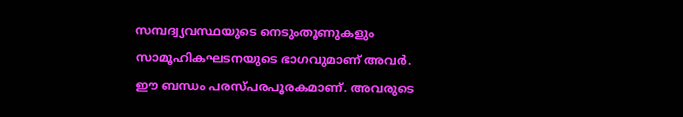സമ്പദ്വ്യവസ്ഥയുടെ നെടുംതൂണുകളും സാമൂഹികഘടനയുടെ ഭാഗവുമാണ് അവർ. ഈ ബന്ധം പരസ്പരപൂരകമാണ്. അവരുടെ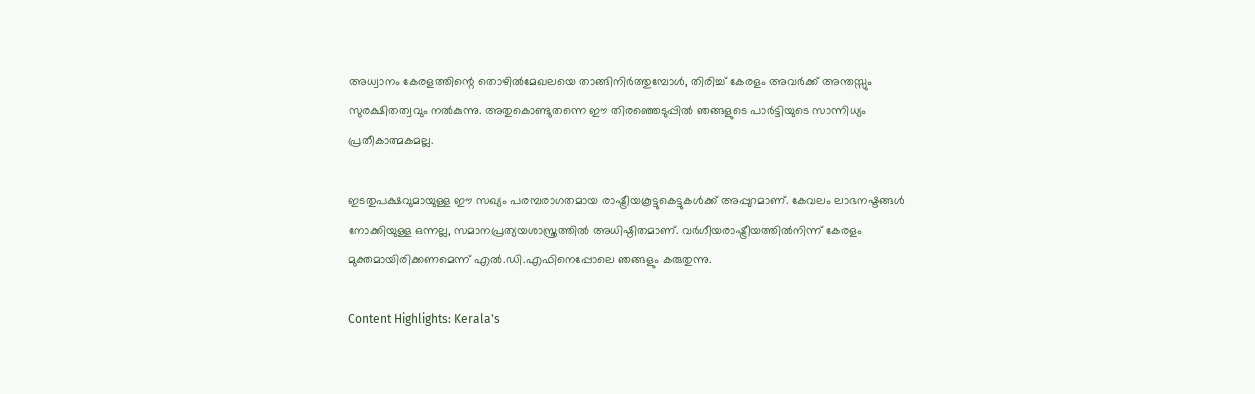അധ്വാനം കേരളത്തിന്റെ തൊഴിൽമേഖലയെ താങ്ങിനിർത്തുമ്പോൾ, തിരിച്ച് കേരളം അവർക്ക് അന്തസ്സും സുരക്ഷിതത്വവും നൽകുന്നു. അതുകൊണ്ടുതന്നെ ഈ തിരഞ്ഞെടുപ്പിൽ ഞങ്ങളുടെ പാർട്ടിയുടെ സാന്നിധ്യം പ്രതീകാത്മകമല്ല.

ഇടതുപക്ഷവുമായുള്ള ഈ സഖ്യം പരമ്പരാഗതമായ രാഷ്ട്രീയകൂട്ടുകെട്ടുകൾക്ക് അപ്പുറമാണ്. കേവലം ലാഭനഷ്ടങ്ങൾ നോക്കിയുള്ള ഒന്നല്ല, സമാനപ്രത്യയശാസ്ത്രത്തിൽ അധിഷ്ഠിതമാണ്. വർഗീയരാഷ്ട്രീയത്തിൽനിന്ന് കേരളം മുക്തമായിരിക്കണമെന്ന് എൽ.ഡി.എഫിനെപ്പോലെ ഞങ്ങളും കരുതുന്നു.

Content Highlights: Kerala's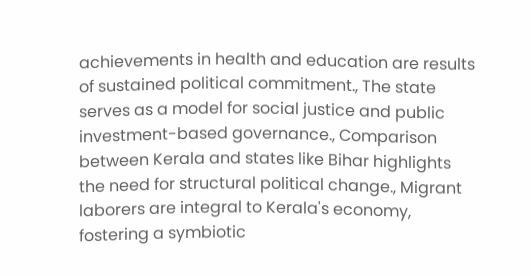achievements in health and education are results of sustained political commitment., The state serves as a model for social justice and public investment-based governance., Comparison between Kerala and states like Bihar highlights the need for structural political change., Migrant laborers are integral to Kerala's economy, fostering a symbiotic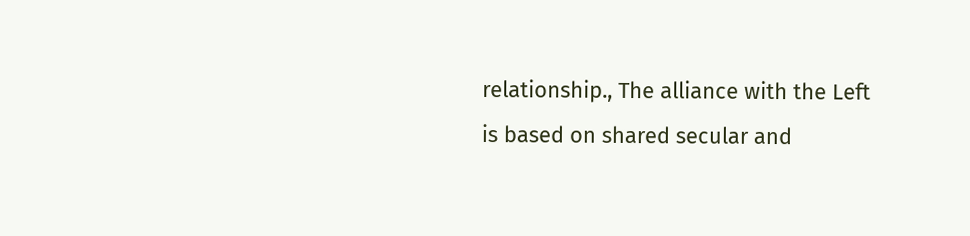relationship., The alliance with the Left is based on shared secular and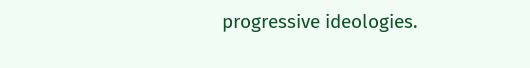progressive ideologies.